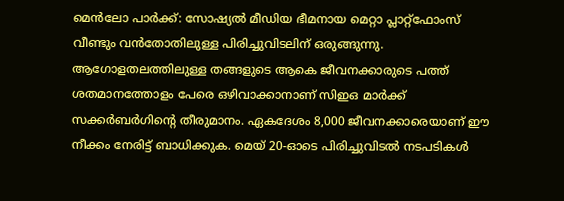മെൻലോ പാർക്ക്: സോഷ്യൽ മീഡിയ ഭീമനായ മെറ്റാ പ്ലാറ്റ്ഫോംസ് വീണ്ടും വൻതോതിലുള്ള പിരിച്ചുവിടലിന് ഒരുങ്ങുന്നു. ആഗോളതലത്തിലുള്ള തങ്ങളുടെ ആകെ ജീവനക്കാരുടെ പത്ത് ശതമാനത്തോളം പേരെ ഒഴിവാക്കാനാണ് സിഇഒ മാർക്ക് സക്കർബർഗിന്റെ തീരുമാനം. ഏകദേശം 8,000 ജീവനക്കാരെയാണ് ഈ നീക്കം നേരിട്ട് ബാധിക്കുക. മെയ് 20-ഓടെ പിരിച്ചുവിടൽ നടപടികൾ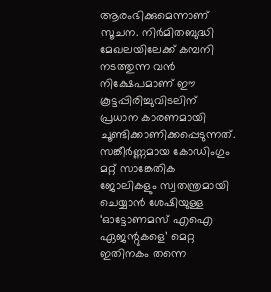ആരംഭിക്കുമെന്നാണ് സൂചന. നിർമിതബുദ്ധി മേഖലയിലേക്ക് കമ്പനി നടത്തുന്ന വൻ നിക്ഷേപമാണ് ഈ കൂട്ടപ്പിരിച്ചുവിടലിന് പ്രധാന കാരണമായി ചൂണ്ടിക്കാണിക്കപ്പെടുന്നത്. സങ്കീർണ്ണമായ കോഡിംഗും മറ്റ് സാങ്കേതിക ജോലികളും സ്വതന്ത്രമായി ചെയ്യാൻ ശേഷിയുള്ള ‘ഓട്ടോണമസ് എഐ ഏജന്റുകളെ’ മെറ്റ ഇതിനകം തന്നെ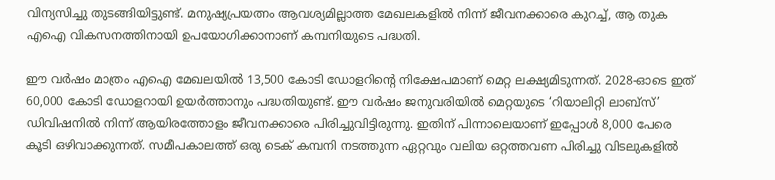വിന്യസിച്ചു തുടങ്ങിയിട്ടുണ്ട്. മനുഷ്യപ്രയത്നം ആവശ്യമില്ലാത്ത മേഖലകളിൽ നിന്ന് ജീവനക്കാരെ കുറച്ച്, ആ തുക എഐ വികസനത്തിനായി ഉപയോഗിക്കാനാണ് കമ്പനിയുടെ പദ്ധതി.

ഈ വർഷം മാത്രം എഐ മേഖലയിൽ 13,500 കോടി ഡോളറിന്റെ നിക്ഷേപമാണ് മെറ്റ ലക്ഷ്യമിടുന്നത്. 2028-ഓടെ ഇത് 60,000 കോടി ഡോളറായി ഉയർത്താനും പദ്ധതിയുണ്ട്. ഈ വർഷം ജനുവരിയിൽ മെറ്റയുടെ ‘റിയാലിറ്റി ലാബ്സ്’ ഡിവിഷനിൽ നിന്ന് ആയിരത്തോളം ജീവനക്കാരെ പിരിച്ചുവിട്ടിരുന്നു. ഇതിന് പിന്നാലെയാണ് ഇപ്പോൾ 8,000 പേരെ കൂടി ഒഴിവാക്കുന്നത്. സമീപകാലത്ത് ഒരു ടെക് കമ്പനി നടത്തുന്ന ഏറ്റവും വലിയ ഒറ്റത്തവണ പിരിച്ചു വിടലുകളിൽ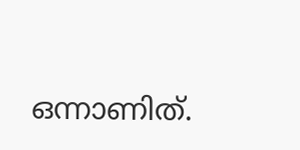ഒന്നാണിത്.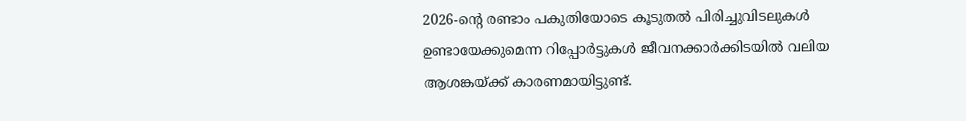2026-ന്റെ രണ്ടാം പകുതിയോടെ കൂടുതൽ പിരിച്ചുവിടലുകൾ ഉണ്ടായേക്കുമെന്ന റിപ്പോർട്ടുകൾ ജീവനക്കാർക്കിടയിൽ വലിയ ആശങ്കയ്ക്ക് കാരണമായിട്ടുണ്ട്.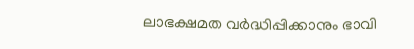ലാഭക്ഷമത വർദ്ധിപ്പിക്കാനും ഭാവി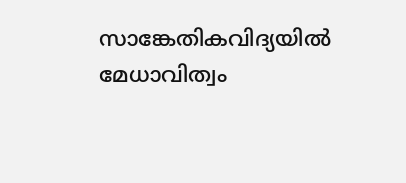സാങ്കേതികവിദ്യയിൽ മേധാവിത്വം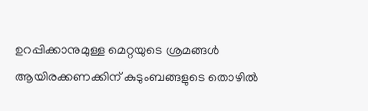ഉറപ്പിക്കാനുമുള്ള മെറ്റയുടെ ശ്രമങ്ങൾ ആയിരക്കണക്കിന് കുടുംബങ്ങളുടെ തൊഴിൽ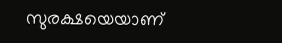സുരക്ഷയെയാണ്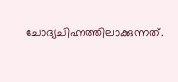ചോദ്യചിഹ്നത്തിലാക്കുന്നത്.